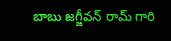బాబు జగ్జీవన్ రామ్ గారి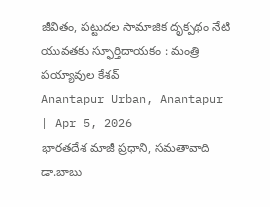జీవితం, పట్టుదల సామాజిక దృక్పథం నేటి యువతకు స్ఫూర్తిదాయకం : మంత్రి పయ్యావుల కేశవ్
Anantapur Urban, Anantapur | Apr 5, 2026
భారతదేశ మాజీ ప్రధాని, సమతావాది డా.బాబు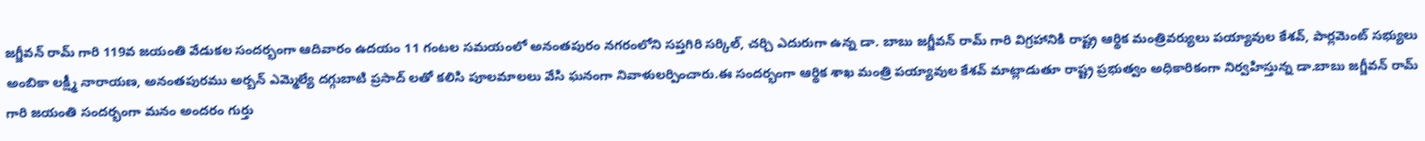జగ్జీవన్ రామ్ గారి 119వ జయంతి వేడుకల సందర్భంగా ఆదివారం ఉదయం 11 గంటల సమయంలో అనంతపురం నగరంలోని సప్తగిరి సర్కిల్, చర్చి ఎదురుగా ఉన్న డా. బాబు జగ్జీవన్ రామ్ గారి విగ్రహానికి రాష్ట్ర ఆర్థిక మంత్రివర్యులు పయ్యావుల కేశవ్, పార్లమెంట్ సభ్యులు అంబికా లక్ష్మీ నారాయణ, అనంతపురము అర్బన్ ఎమ్మెల్యే దగ్గుబాటి ప్రసాద్ లతో కలిసి పూలమాలలు వేసి ఘనంగా నివాళులర్పించారు.ఈ సందర్భంగా ఆర్థిక శాఖ మంత్రి పయ్యావుల కేశవ్ మాట్లాడుతూ రాష్ట్ర ప్రభుత్వం అధికారికంగా నిర్వహిస్తున్న డా.బాబు జగ్జీవన్ రామ్ గారి జయంతి సందర్భంగా మనం అందరం గుర్తు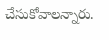చేసుకోవాలన్నారు.